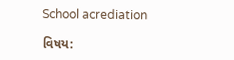School acrediation

વિષય: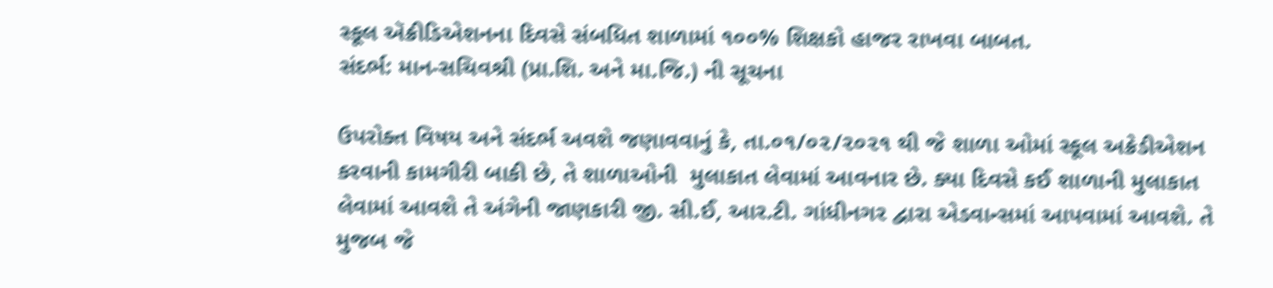સ્કૂલ ઍક્રીડિએશનના દિવસે સંબધિત શાળામાં ૧૦૦% શિક્ષકો હાજર રાખવા બાબત.
સંદર્ભ: માન-સચિવશ્રી (પ્રા.શિ. અને મા.જિ.) ની સૂચના

ઉપરોક્ત વિષય અને સંદર્ભ અવશે જણાવવાનું કે, તા.૦૧/૦૨/૨૦૨૧ થી જે શાળા ઓમાં સ્કૂલ અક્રેડીએશન કરવાની કામગીરી બાકી છે, તે શાળાઓની  મુલાકાત લેવામાં આવનાર છે. ક્યા દિવસે કઈ શાળાની મુલાકાત લેવામાં આવશે તે અંગેની જાણકારી જી. સી.ઈ, આર.ટી. ગાંધીનગર દ્વારા એડવાન્સમાં આપવામાં આવશે. તે મુજબ જે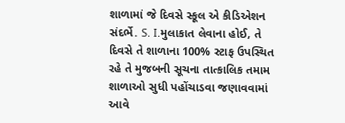શાળામાં જે દિવસે સ્કૂલ એ કીડિએશન સંદર્ભે. S. I.મુલાકાત લેવાના હોઈ, તે દિવસે તે શાળાના 100% સ્ટાફ ઉપસ્થિત રહે તે મુજબની સૂચના તાત્કાલિક તમામ શાળાઓ સુધી પહોંચાડવા જણાવવામાં આવે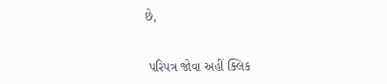છે,


 પરિપત્ર જોવા અહીં ક્લિક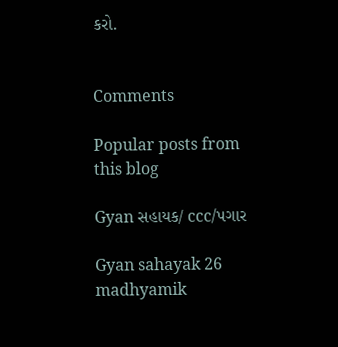કરો.


Comments

Popular posts from this blog

Gyan સહાયક/ ccc/પગાર

Gyan sahayak 26 madhyamik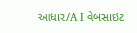આધાર/A I વેબસાઇટ